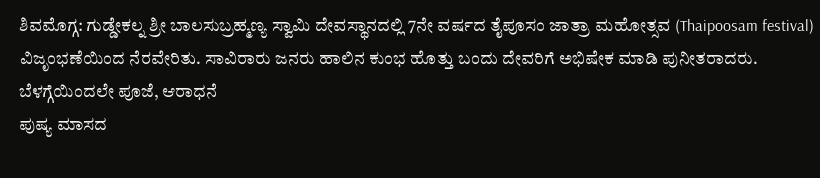ಶಿವಮೊಗ್ಗ: ಗುಡ್ಡೇಕಲ್ನ ಶ್ರೀ ಬಾಲಸುಬ್ರಹ್ಮಣ್ಯ ಸ್ವಾಮಿ ದೇವಸ್ಥಾನದಲ್ಲಿ 7ನೇ ವರ್ಷದ ತೈಪೂಸಂ ಜಾತ್ರಾ ಮಹೋತ್ಸವ (Thaipoosam festival) ವಿಜೃಂಭಣೆಯಿಂದ ನೆರವೇರಿತು. ಸಾವಿರಾರು ಜನರು ಹಾಲಿನ ಕುಂಭ ಹೊತ್ತು ಬಂದು ದೇವರಿಗೆ ಅಭಿಷೇಕ ಮಾಡಿ ಪುನೀತರಾದರು.
ಬೆಳಗ್ಗೆಯಿಂದಲೇ ಪೂಜೆ, ಆರಾಧನೆ
ಪುಷ್ಯ ಮಾಸದ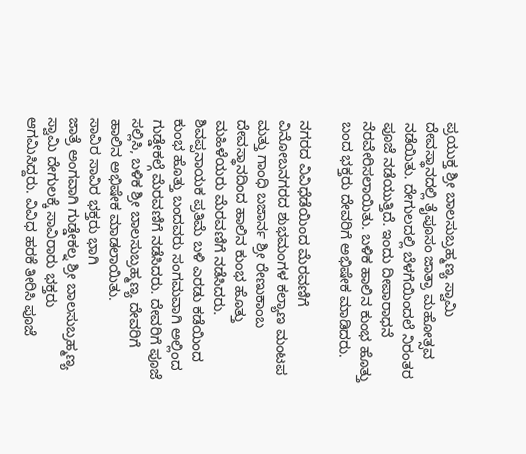ಪ್ರಯುಕ್ತ ಶ್ರೀ ಬಾಲಸುಬ್ರಹ್ಮಣ್ಯ ಸ್ವಾಮಿ ದೇವಸ್ಥಾನದಲ್ಲಿ ತೈಪೂಸಂ ಜಾತ್ರಾ ಮಹೋತ್ಸವ ನಡೆಯಿತು. ದೇಗುಲದಲ್ಲಿ ಬೆಳಗೆಯಿಂದಲೆ ನಿರಂತರ ಪೂಜೆ ನಡೆಯುತ್ತಿದೆ. ಇಂದು ದೀಪಾರಾಧನೆ ನೆರವೇರಿಸಲಾಯಿತು. ಬಳಿಕ ಹಾಲಿನ ಕುಂಭ ಹೊತ್ತು ಬಂದ ಭಕ್ತರು ದೇವರಿಗೆ ಅಭಿಷೇಕ ಮಾಡಿದರು.

ನಗರದ ವಿವಿಧೆಡೆಯಿಂದ ಮೆರವಣಿಗೆ
ವಿನೋಬನಗರದ ಶುಭಮಂಗಳ ಕಲ್ಯಾಣ ಮಂಟಪ ಮತ್ತು ಗಾಂಧಿ ಬಜಾರ್ನ ಶ್ರೀ ರೇಣುಕಾಂಬ ದೇವಸ್ಥಾನದಿಂದ ಹಾಲಿನ ಕುಂಭ ಹೊತ್ತು ಮಹಿಳೆಯರು ಮೆರವಣಿಗೆ ನಡೆಸಿದರು. ಶಿವಪ್ಪನಾಯಕ ಪ್ರತಿಮೆ ಬಳಿ ಎರಡು ಕಡೆಯಿಂದ ಕುಂಭ ಹೊತ್ತು ಬಂದವರು ಸಂಗಮವಾಗಿ ಅಲ್ಲಿಂದ ಗುಡ್ಡೇಕಲ್ಗೆ ಮೆರವಣಿಗೆ ನಡೆಸಿದರು. ದೇವರಿಗೆ ಪೂಜೆ ಸಲ್ಲಿಸಿ, ಬಳಿಕ ಶ್ರೀ ಬಾಲಸುಬ್ರಹ್ಮಣ್ಯ ದೇವರಿಗೆ ಹಾಲಿನ ಅಭಿಷೇಕ ಮಾಡಲಾಯಿತು.
ಸಾವಿರ ಸಾವಿರ ಭಕ್ತರು ಭಾಗಿ
ಜಾತ್ರೆ ಅಂಗವಾಗಿ ಗುಡ್ಡೇಕಲ್ನ ಶ್ರೀ ಬಾಲಸುಬ್ರಹ್ಮಣ್ಯ ಸ್ವಾಮಿ ದೇಗುಲಕ್ಕೆ ಸಾವಿರಾರು ಭಕ್ತರು ಆಗಮಿಸಿದ್ದರು. ವಿವಿಧ ಹರಕೆ ತೀರಿಸಿ ಪೂಜೆ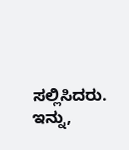ಸಲ್ಲಿಸಿದರು. ಇನ್ನು,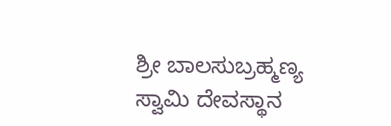ಶ್ರೀ ಬಾಲಸುಬ್ರಹ್ಮಣ್ಯ ಸ್ವಾಮಿ ದೇವಸ್ಥಾನ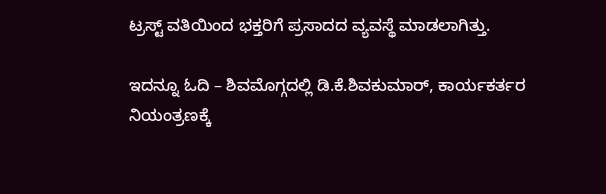ಟ್ರಸ್ಟ್ ವತಿಯಿಂದ ಭಕ್ತರಿಗೆ ಪ್ರಸಾದದ ವ್ಯವಸ್ಥೆ ಮಾಡಲಾಗಿತ್ತು.

ಇದನ್ನೂ ಓದಿ – ಶಿವಮೊಗ್ಗದಲ್ಲಿ ಡಿ.ಕೆ.ಶಿವಕುಮಾರ್, ಕಾರ್ಯಕರ್ತರ ನಿಯಂತ್ರಣಕ್ಕೆ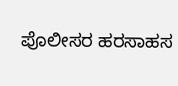ಪೊಲೀಸರ ಹರಸಾಹಸ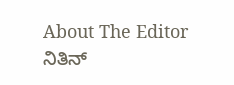About The Editor
ನಿತಿನ್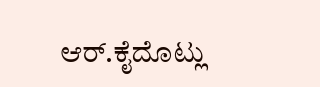ಆರ್.ಕೈದೊಟ್ಲು